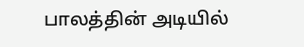பாலத்தின் அடியில்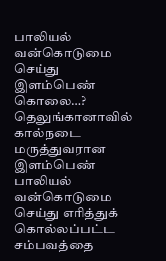பாலியல் வன்கொடுமை செய்து இளம்பெண் கொலை…?
தெலுங்கானாவில் கால்நடை மருத்துவரான இளம்பெண் பாலியல் வன்கொடுமை செய்து எரித்துக் கொல்லப்பட்ட சம்பவத்தை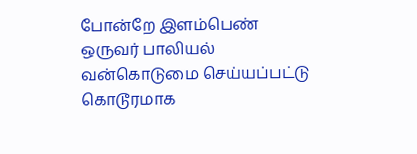போன்றே இளம்பெண் ஒருவர் பாலியல் வன்கொடுமை செய்யப்பட்டு கொடூரமாக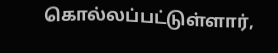கொல்லப்பட்டுள்ளார்,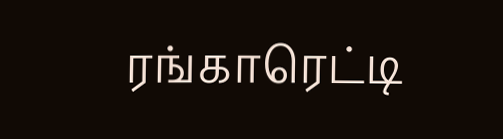ரங்காரெட்டி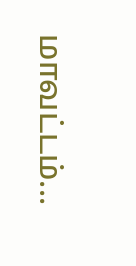மாவட்டம்...